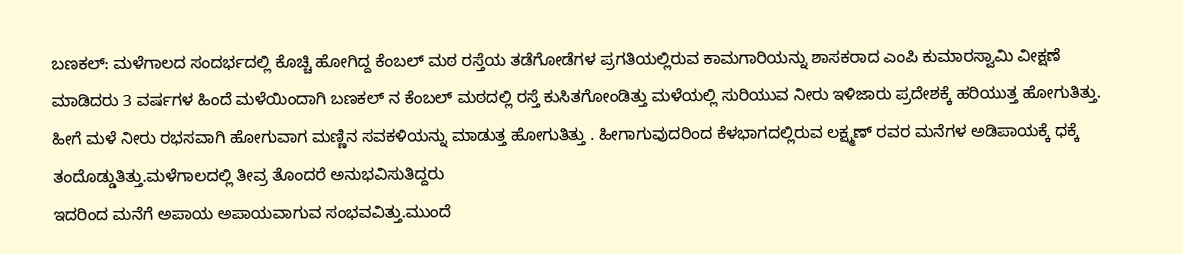ಬಣಕಲ್: ಮಳೆಗಾಲದ ಸಂದರ್ಭದಲ್ಲಿ ಕೊಚ್ಚಿ ಹೋಗಿದ್ದ ಕೆಂಬಲ್ ಮಠ ರಸ್ತೆಯ ತಡೆಗೋಡೆಗಳ ಪ್ರಗತಿಯಲ್ಲಿರುವ ಕಾಮಗಾರಿಯನ್ನು ಶಾಸಕರಾದ ಎಂಪಿ ಕುಮಾರಸ್ವಾಮಿ ವೀಕ್ಷಣೆ ಮಾಡಿದರು 3 ವರ್ಷಗಳ ಹಿಂದೆ ಮಳೆಯಿಂದಾಗಿ ಬಣಕಲ್ ನ ಕೆಂಬಲ್ ಮಠದಲ್ಲಿ ರಸ್ತೆ ಕುಸಿತಗೋಂಡಿತ್ತು ಮಳೆಯಲ್ಲಿ ಸುರಿಯುವ ನೀರು ಇಳಿಜಾರು ಪ್ರದೇಶಕ್ಕೆ ಹರಿಯುತ್ತ ಹೋಗುತಿತ್ತು. ಹೀಗೆ ಮಳೆ ನೀರು ರಭಸವಾಗಿ ಹೋಗುವಾಗ ಮಣ್ಣಿನ ಸವಕಳಿಯನ್ನು ಮಾಡುತ್ತ ಹೋಗುತಿತ್ತು . ಹೀಗಾಗುವುದರಿಂದ ಕೆಳಭಾಗದಲ್ಲಿರುವ ಲಕ್ಷ್ಮಣ್ ರವರ ಮನೆಗಳ ಅಡಿಪಾಯಕ್ಕೆ ಧಕ್ಕೆ ತಂದೊಡ್ಡುತಿತ್ತು.ಮಳೆಗಾಲದಲ್ಲಿ ತೀವ್ರ ತೊಂದರೆ ಅನುಭವಿಸುತಿದ್ದರು
ಇದರಿಂದ ಮನೆಗೆ ಅಪಾಯ ಅಪಾಯವಾಗುವ ಸಂಭವವಿತ್ತು.ಮುಂದೆ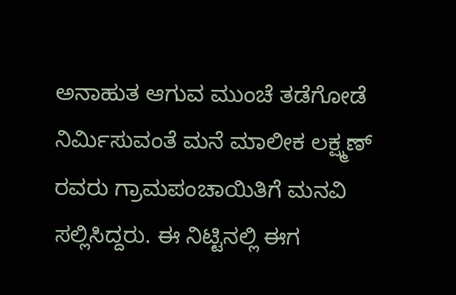ಅನಾಹುತ ಆಗುವ ಮುಂಚೆ ತಡೆಗೋಡೆ ನಿರ್ಮಿಸುವಂತೆ ಮನೆ ಮಾಲೀಕ ಲಕ್ಷ್ಮಣ್ ರವರು ಗ್ರಾಮಪಂಚಾಯಿತಿಗೆ ಮನವಿ ಸಲ್ಲಿಸಿದ್ದರು. ಈ ನಿಟ್ಟಿನಲ್ಲಿ ಈಗ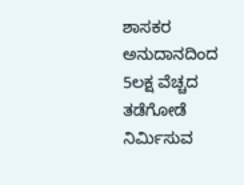ಶಾಸಕರ ಅನುದಾನದಿಂದ 5ಲಕ್ಷ ವೆಚ್ಚದ ತಡೆಗೋಡೆ ನಿರ್ಮಿಸುವ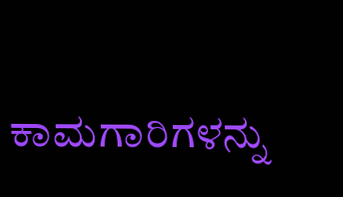ಕಾಮಗಾರಿಗಳನ್ನು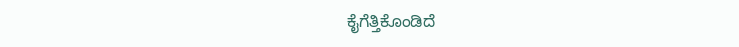ಕೈಗೆತ್ತಿಕೊಂಡಿದೆ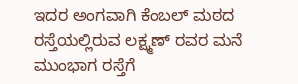ಇದರ ಅಂಗವಾಗಿ ಕೆಂಬಲ್ ಮಠದ ರಸ್ತೆಯಲ್ಲಿರುವ ಲಕ್ಷ್ಮಣ್ ರವರ ಮನೆ ಮುಂಭಾಗ ರಸ್ತೆಗೆ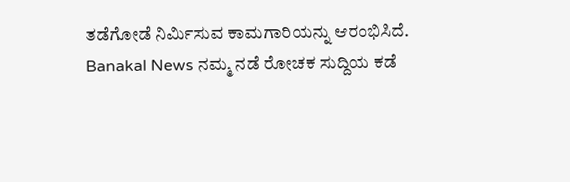ತಡೆಗೋಡೆ ನಿರ್ಮಿಸುವ ಕಾಮಗಾರಿಯನ್ನು ಆರಂಭಿಸಿದೆ.
Banakal News ನಮ್ಮ ನಡೆ ರೋಚಕ ಸುದ್ದಿಯ ಕಡೆ